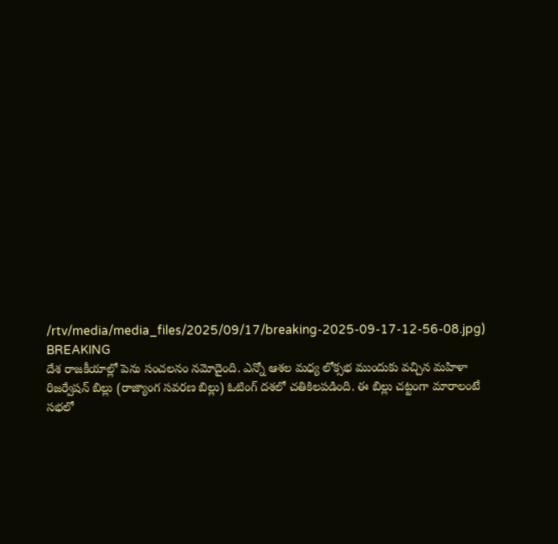/rtv/media/media_files/2025/09/17/breaking-2025-09-17-12-56-08.jpg)
BREAKING
దేశ రాజకీయాల్లో పెను సంచలనం నమోదైంది. ఎన్నో ఆశల మధ్య లోక్సభ ముందుకు వచ్చిన మహిళా రిజర్వేషన్ బిల్లు (రాజ్యాంగ సవరణ బిల్లు) ఓటింగ్ దశలో చతికిలపడింది. ఈ బిల్లు చట్టంగా మారాలంటే సభలో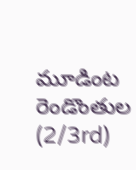మూడింట రెండొంతుల (2/3rd)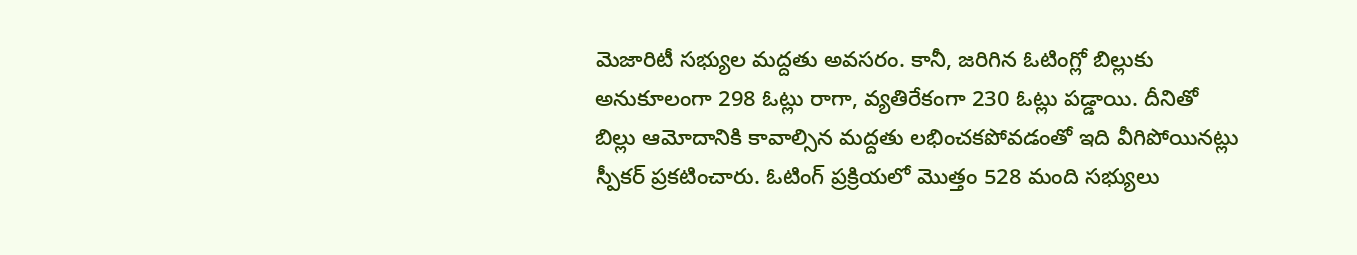మెజారిటీ సభ్యుల మద్దతు అవసరం. కానీ, జరిగిన ఓటింగ్లో బిల్లుకు అనుకూలంగా 298 ఓట్లు రాగా, వ్యతిరేకంగా 230 ఓట్లు పడ్డాయి. దీనితో బిల్లు ఆమోదానికి కావాల్సిన మద్దతు లభించకపోవడంతో ఇది వీగిపోయినట్లు స్పీకర్ ప్రకటించారు. ఓటింగ్ ప్రక్రియలో మొత్తం 528 మంది సభ్యులు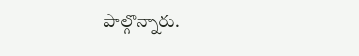పాల్గొన్నారు.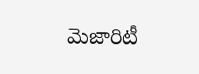మెజారిటీ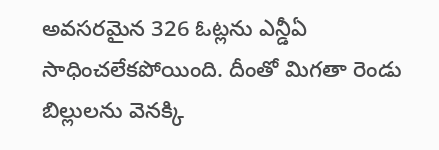అవసరమైన 326 ఓట్లను ఎన్డీఏ సాధించలేకపోయింది. దీంతో మిగతా రెండు బిల్లులను వెనక్కి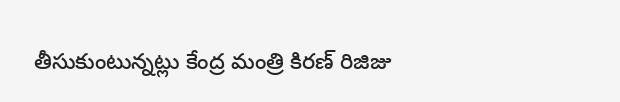తీసుకుంటున్నట్లు కేంద్ర మంత్రి కిరణ్ రిజిజు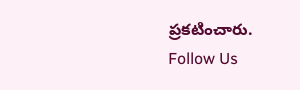ప్రకటించారు.
Follow Us